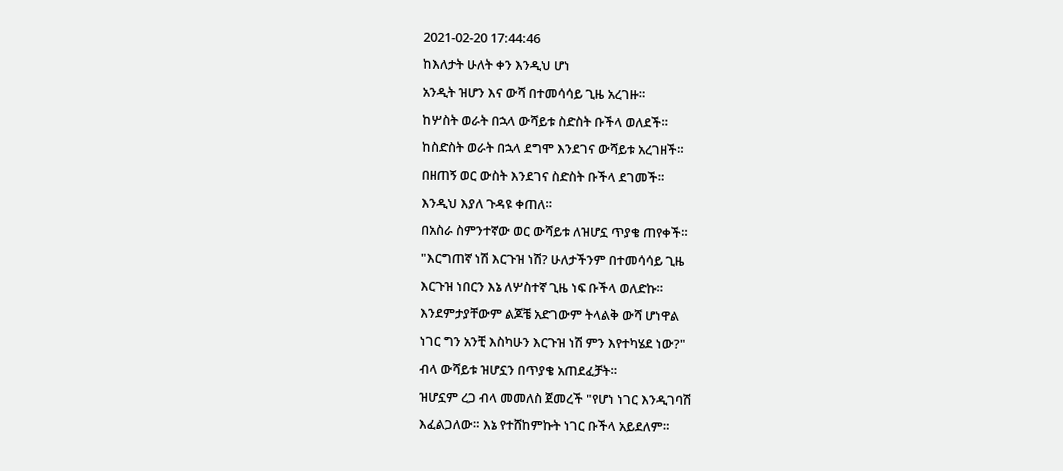2021-02-20 17:44:46
ከእለታት ሁለት ቀን እንዲህ ሆነ
አንዲት ዝሆን እና ውሻ በተመሳሳይ ጊዜ አረገዙ።
ከሦስት ወራት በኋላ ውሻይቱ ስድስት ቡችላ ወለደች።
ከስድስት ወራት በኋላ ደግሞ እንደገና ውሻይቱ አረገዘች።
በዘጠኝ ወር ውስት እንደገና ስድስት ቡችላ ደገመች።
እንዲህ እያለ ጉዳዩ ቀጠለ።
በአስራ ስምንተኛው ወር ውሻይቱ ለዝሆኗ ጥያቄ ጠየቀች።
"እርግጠኛ ነሽ እርጉዝ ነሽ? ሁለታችንም በተመሳሳይ ጊዜ
እርጉዝ ነበርን እኔ ለሦስተኛ ጊዜ ነፍ ቡችላ ወለድኩ።
እንደምታያቸውም ልጆቼ አድገውም ትላልቅ ውሻ ሆነዋል
ነገር ግን አንቺ እስካሁን እርጉዝ ነሽ ምን እየተካሄደ ነው?"
ብላ ውሻይቱ ዝሆኗን በጥያቄ አጠደፈቻት።
ዝሆኗም ረጋ ብላ መመለስ ጀመረች "የሆነ ነገር እንዲገባሽ
እፈልጋለው። እኔ የተሸከምኩት ነገር ቡችላ አይደለም።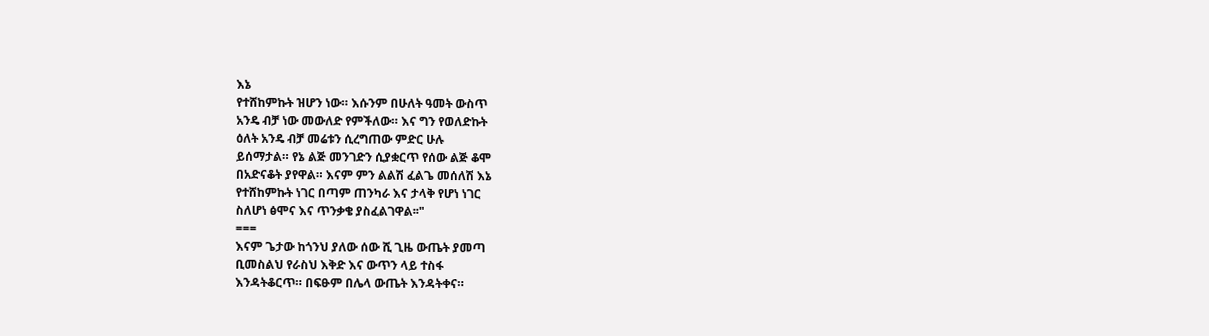እኔ
የተሸከምኩት ዝሆን ነው። እሱንም በሁለት ዓመት ውስጥ
አንዴ ብቻ ነው መውለድ የምችለው። እና ግን የወለድኩት
ዕለት አንዴ ብቻ መሬቱን ሲረግጠው ምድር ሁሉ
ይሰማታል። የኔ ልጅ መንገድን ሲያቋርጥ የሰው ልጅ ቆሞ
በአድናቆት ያየዋል። እናም ምን ልልሽ ፈልጌ መሰለሽ እኔ
የተሸከምኩት ነገር በጣም ጠንካራ እና ታላቅ የሆነ ነገር
ስለሆነ ፅሞና እና ጥንቃቄ ያስፈልገዋል፡፡"
===
እናም ጌታው ከጎንህ ያለው ሰው ሺ ጊዜ ውጤት ያመጣ
ቢመስልህ የራስህ እቅድ እና ውጥን ላይ ተስፋ
እንዳትቆርጥ። በፍፁም በሌላ ውጤት እንዳትቀና።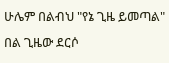ሁሌም በልብህ "የኔ ጊዜ ይመጣል" በል ጊዜው ደርሶ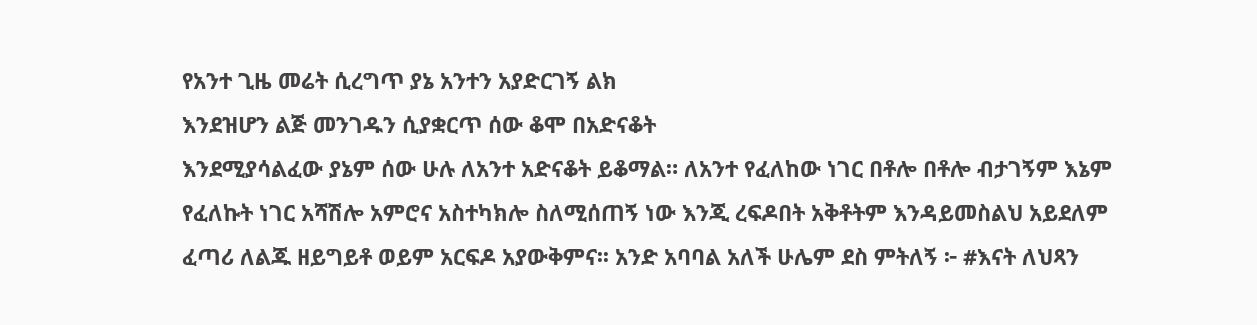የአንተ ጊዜ መሬት ሲረግጥ ያኔ አንተን አያድርገኝ ልክ
እንደዝሆን ልጅ መንገዱን ሲያቋርጥ ሰው ቆሞ በአድናቆት
እንደሚያሳልፈው ያኔም ሰው ሁሉ ለአንተ አድናቆት ይቆማል። ለአንተ የፈለከው ነገር በቶሎ በቶሎ ብታገኝም እኔም የፈለኩት ነገር አሻሽሎ አምሮና አስተካክሎ ስለሚሰጠኝ ነው እንጂ ረፍዶበት አቅቶትም እንዳይመስልህ አይደለም ፈጣሪ ለልጁ ዘይግይቶ ወይም አርፍዶ አያውቅምና፡፡ አንድ አባባል አለች ሁሌም ደስ ምትለኝ ፦ #እናት ለህጻን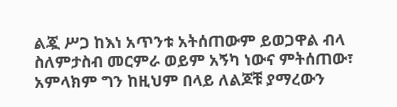ልጇ ሥጋ ከእነ አጥንቱ አትሰጠውም ይወጋዋል ብላ ስለምታስብ መርምራ ወይም አኝካ ነውና ምትሰጠው፣ አምላክም ግን ከዚህም በላይ ለልጆቹ ያማረውን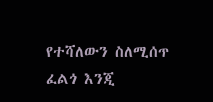የተሻለውን ስለሚሰጥ ፈልጎ እንጂ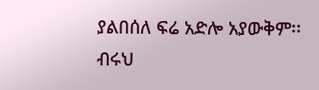ያልበሰለ ፍሬ አድሎ አያውቅም፡፡
ብሩህ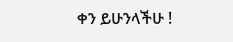ቀን ይሁንላችሁ !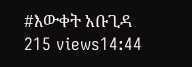#እውቀት አቡጊዳ
215 views14:44